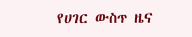የሀገር ውስጥ ዜና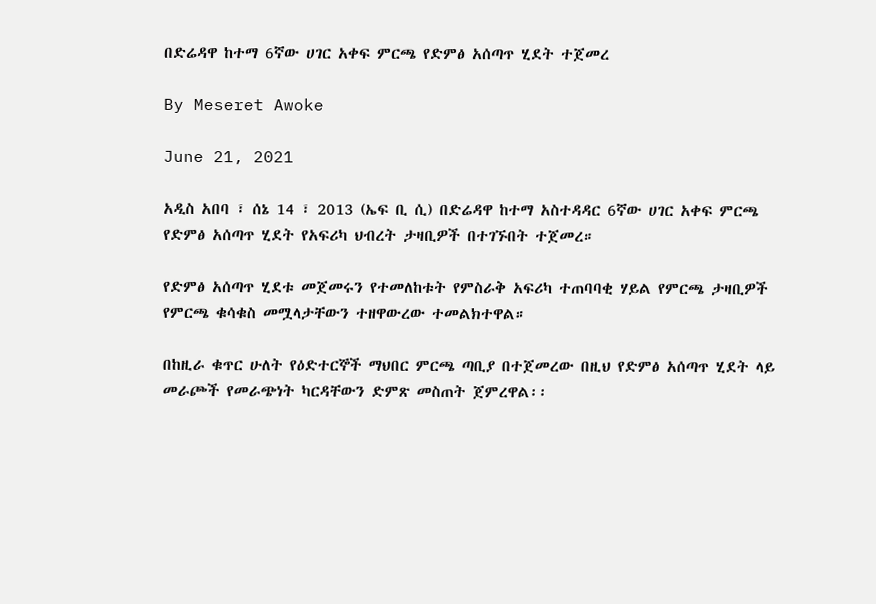በድሬዳዋ ከተማ 6ኛው ሀገር አቀፍ ምርጫ የድምፅ አሰጣጥ ሂደት ተጀመረ

By Meseret Awoke

June 21, 2021

አዲስ አበባ ፣ ሰኔ 14 ፣ 2013 (ኤፍ ቢ ሲ) በድሬዳዋ ከተማ አስተዳዳር 6ኛው ሀገር አቀፍ ምርጫ የድምፅ አሰጣጥ ሂደት የአፍሪካ ህብረት ታዛቢዎች በተገኙበት ተጀመረ።

የድምፅ አሰጣጥ ሂደቱ መጀመሩን የተመለከቱት የምስራቅ አፍሪካ ተጠባባቂ ሃይል የምርጫ ታዛቢዎች የምርጫ ቁሳቁስ መሟላታቸውን ተዘዋውረው ተመልክተዋል።

በከዚራ ቁጥር ሁለት የዕድተርኞች ማህበር ምርጫ ጣቢያ በተጀመረው በዚህ የድምፅ አሰጣጥ ሂደት ላይ መራጮች የመራጭነት ካርዳቸውን ድምጽ መስጠት ጀምረዋል፡፡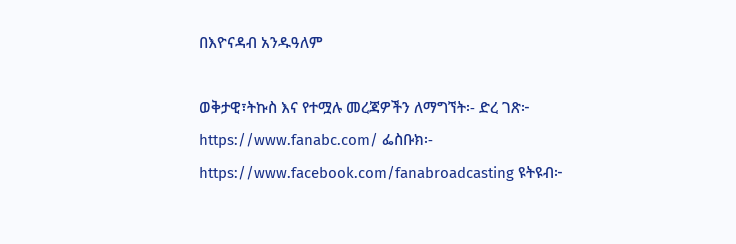በእዮናዳብ አንዱዓለም

ወቅታዊ፣ትኩስ እና የተሟሉ መረጃዎችን ለማግኘት፡- ድረ ገጽ፦ https://www.fanabc.com/ ፌስቡክ፡- https://www.facebook.com/fanabroadcasting ዩትዩብ፦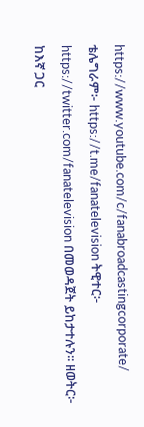https://www.youtube.com/c/fanabroadcastingcorporate/ ቴሌግራም፦ https://t.me/fanatelevision ትዊተር፦ https://twitter.com/fanatelevision በመወዳጀት ይከታተሉን፡፡ ዘወትር፦ ከእኛ ጋር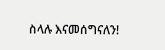ስላሉ እናመሰግናለን!